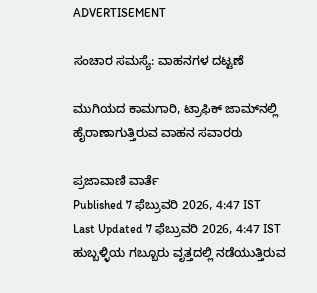ADVERTISEMENT

ಸಂಚಾರ ಸಮಸ್ಯೆ: ವಾಹನಗಳ ದಟ್ಟಣೆ

ಮುಗಿಯದ ಕಾಮಗಾರಿ, ಟ್ರಾಫಿಕ್‌ ಜಾಮ್‌ನಲ್ಲಿ ಹೈರಾಣಾಗುತ್ತಿರುವ ವಾಹನ ಸವಾರರು

ಪ್ರಜಾವಾಣಿ ವಾರ್ತೆ
Published 7 ಫೆಬ್ರುವರಿ 2026, 4:47 IST
Last Updated 7 ಫೆಬ್ರುವರಿ 2026, 4:47 IST
ಹುಬ್ಬಳ್ಳಿಯ ಗಬ್ಬೂರು ವೃತ್ತದಲ್ಲಿ ನಡೆಯುತ್ತಿರುವ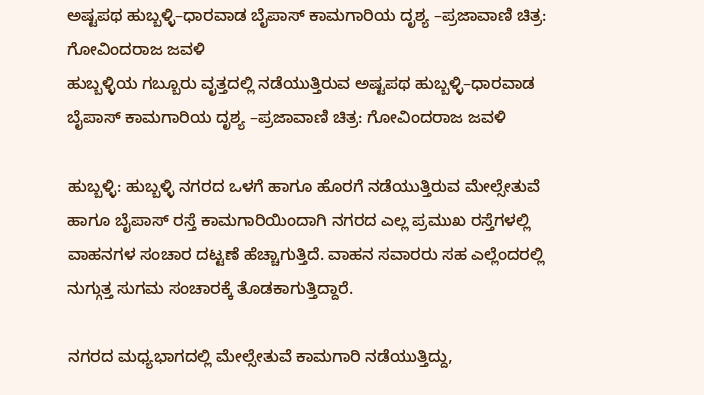ಅಷ್ಟಪಥ ಹುಬ್ಬಳ್ಳಿ–ಧಾರವಾಡ ಬೈಪಾಸ್‌ ಕಾಮಗಾರಿಯ ದೃಶ್ಯ –ಪ್ರಜಾವಾಣಿ ಚಿತ್ರ: ಗೋವಿಂದರಾಜ ಜವಳಿ
ಹುಬ್ಬಳ್ಳಿಯ ಗಬ್ಬೂರು ವೃತ್ತದಲ್ಲಿ ನಡೆಯುತ್ತಿರುವ ಅಷ್ಟಪಥ ಹುಬ್ಬಳ್ಳಿ–ಧಾರವಾಡ ಬೈಪಾಸ್‌ ಕಾಮಗಾರಿಯ ದೃಶ್ಯ –ಪ್ರಜಾವಾಣಿ ಚಿತ್ರ: ಗೋವಿಂದರಾಜ ಜವಳಿ

ಹುಬ್ಬಳ್ಳಿ: ಹುಬ್ಬಳ್ಳಿ ನಗರದ ಒಳಗೆ ಹಾಗೂ ಹೊರಗೆ ನಡೆಯುತ್ತಿರುವ ಮೇಲ್ಸೇತುವೆ ಹಾಗೂ ಬೈಪಾಸ್‌ ರಸ್ತೆ ಕಾಮಗಾರಿಯಿಂದಾಗಿ ನಗರದ ಎಲ್ಲ ಪ್ರಮುಖ ರಸ್ತೆಗಳಲ್ಲಿ ವಾಹನಗಳ ಸಂಚಾರ ದಟ್ಟಣೆ ಹೆಚ್ಚಾಗುತ್ತಿದೆ. ವಾಹನ ಸವಾರರು ಸಹ ಎಲ್ಲೆಂದರಲ್ಲಿ ನುಗ್ಗುತ್ತ ಸುಗಮ ಸಂಚಾರಕ್ಕೆ ತೊಡಕಾಗುತ್ತಿದ್ದಾರೆ.

ನಗರದ ಮಧ್ಯಭಾಗದಲ್ಲಿ ಮೇಲ್ಸೇತುವೆ ಕಾಮಗಾರಿ ನಡೆಯುತ್ತಿದ್ದು,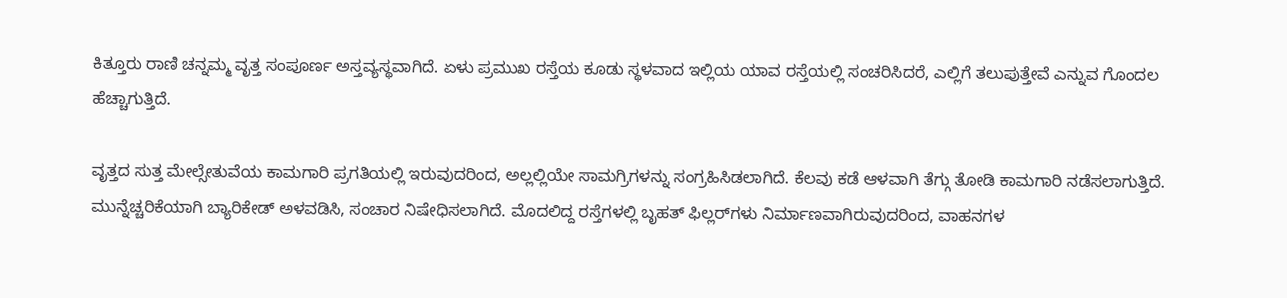ಕಿತ್ತೂರು ರಾಣಿ ಚನ್ನಮ್ಮ ವೃತ್ತ ಸಂಪೂರ್ಣ ಅಸ್ತವ್ಯಸ್ಥವಾಗಿದೆ. ಏಳು ಪ್ರಮುಖ ರಸ್ತೆಯ ಕೂಡು ಸ್ಥಳವಾದ ಇಲ್ಲಿಯ ಯಾವ ರಸ್ತೆಯಲ್ಲಿ ಸಂಚರಿಸಿದರೆ, ಎಲ್ಲಿಗೆ ತಲುಪುತ್ತೇವೆ ಎನ್ನುವ ಗೊಂದಲ ಹೆಚ್ಚಾಗುತ್ತಿದೆ.

ವೃತ್ತದ ಸುತ್ತ ಮೇಲ್ಸೇತುವೆಯ ಕಾಮಗಾರಿ ಪ್ರಗತಿಯಲ್ಲಿ ಇರುವುದರಿಂದ, ಅಲ್ಲಲ್ಲಿಯೇ ಸಾಮಗ್ರಿಗಳನ್ನು ಸಂಗ್ರಹಿಸಿಡಲಾಗಿದೆ. ಕೆಲವು ಕಡೆ ಆಳವಾಗಿ ತೆಗ್ಗು ತೋಡಿ ಕಾಮಗಾರಿ ನಡೆಸಲಾಗುತ್ತಿದೆ. ಮುನ್ನೆಚ್ಚರಿಕೆಯಾಗಿ ಬ್ಯಾರಿಕೇಡ್‌ ಅಳವಡಿಸಿ, ಸಂಚಾರ ನಿಷೇಧಿಸಲಾಗಿದೆ. ಮೊದಲಿದ್ದ ರಸ್ತೆಗಳಲ್ಲಿ ಬೃಹತ್‌ ಫಿಲ್ಲರ್‌ಗಳು ನಿರ್ಮಾಣವಾಗಿರುವುದರಿಂದ, ವಾಹನಗಳ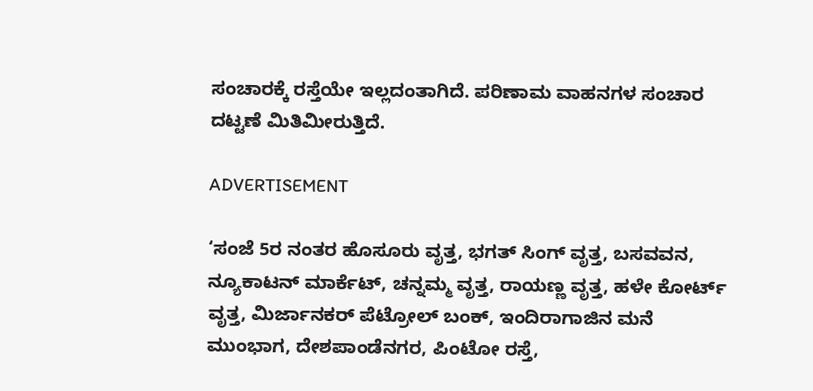ಸಂಚಾರಕ್ಕೆ ರಸ್ತೆಯೇ ಇಲ್ಲದಂತಾಗಿದೆ. ಪರಿಣಾಮ ವಾಹನಗಳ ಸಂಚಾರ ದಟ್ಟಣೆ ಮಿತಿಮೀರುತ್ತಿದೆ.

ADVERTISEMENT

‘ಸಂಜೆ 5ರ ನಂತರ ಹೊಸೂರು ವೃತ್ತ, ಭಗತ್‌ ಸಿಂಗ್‌ ವೃತ್ತ, ಬಸವವನ, ನ್ಯೂಕಾಟನ್‌ ಮಾರ್ಕೆಟ್‌, ಚನ್ನಮ್ಮ ವೃತ್ತ, ರಾಯಣ್ಣ ವೃತ್ತ, ಹಳೇ ಕೋರ್ಟ್‌ ವೃತ್ತ, ಮಿರ್ಜಾನಕರ್‌ ಪೆಟ್ರೋಲ್‌ ಬಂಕ್‌, ಇಂದಿರಾಗಾಜಿನ ಮನೆ ಮುಂಭಾಗ, ದೇಶಪಾಂಡೆನಗರ, ಪಿಂಟೋ ರಸ್ತೆ,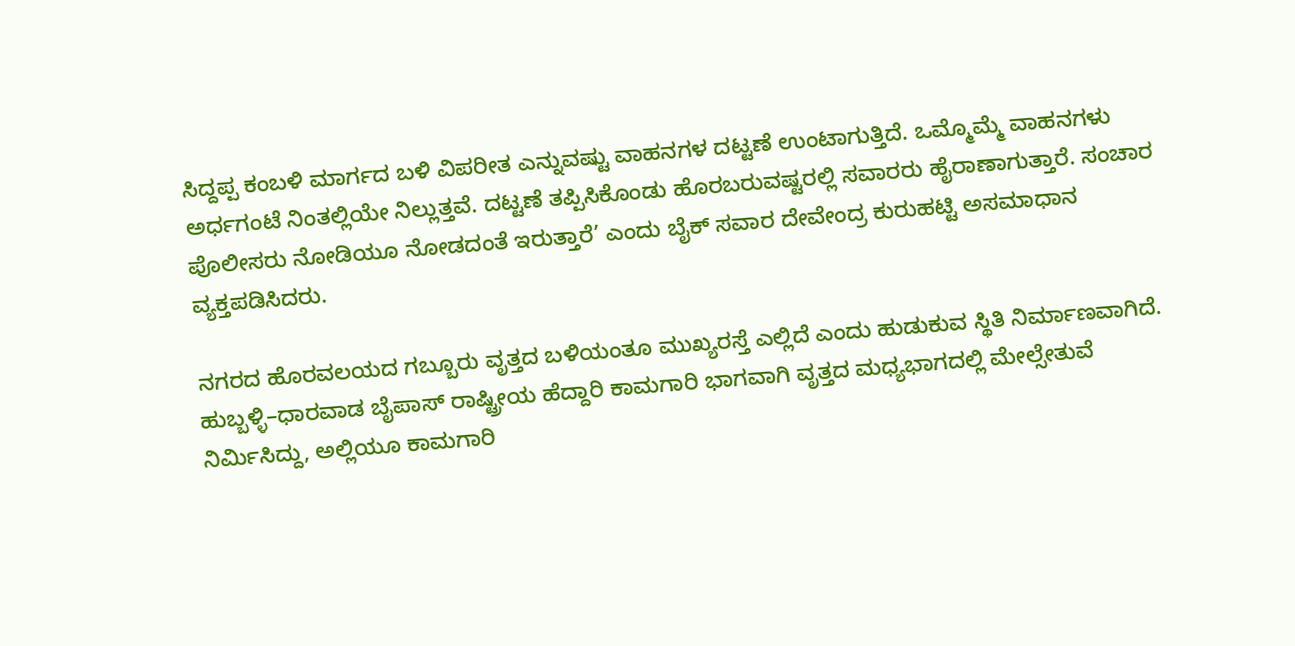ಸಿದ್ದಪ್ಪ ಕಂಬಳಿ ಮಾರ್ಗದ ಬಳಿ ವಿಪರೀತ ಎನ್ನುವಷ್ಟು ವಾಹನಗಳ ದಟ್ಟಣೆ ಉಂಟಾಗುತ್ತಿದೆ. ಒಮ್ಮೊಮ್ಮೆ ವಾಹನಗಳು ಅರ್ಧಗಂಟೆ ನಿಂತಲ್ಲಿಯೇ ನಿಲ್ಲುತ್ತವೆ. ದಟ್ಟಣೆ ತಪ್ಪಿಸಿಕೊಂಡು ಹೊರಬರುವಷ್ಟರಲ್ಲಿ ಸವಾರರು ಹೈರಾಣಾಗುತ್ತಾರೆ. ಸಂಚಾರ ಪೊಲೀಸರು ನೋಡಿಯೂ ನೋಡದಂತೆ ಇರುತ್ತಾರೆ’ ಎಂದು ಬೈಕ್‌ ಸವಾರ ದೇವೇಂದ್ರ ಕುರುಹಟ್ಟಿ ಅಸಮಾಧಾನ ವ್ಯಕ್ತಪಡಿಸಿದರು.

ನಗರದ ಹೊರವಲಯದ ಗಬ್ಬೂರು ವೃತ್ತದ ಬಳಿಯಂತೂ ಮುಖ್ಯರಸ್ತೆ ಎಲ್ಲಿದೆ ಎಂದು ಹುಡುಕುವ ಸ್ಥಿತಿ ನಿರ್ಮಾಣವಾಗಿದೆ. ಹುಬ್ಬಳ್ಳಿ–ಧಾರವಾಡ ಬೈಪಾಸ್‌ ರಾಷ್ಟ್ರೀಯ ಹೆದ್ದಾರಿ ಕಾಮಗಾರಿ ಭಾಗವಾಗಿ ವೃತ್ತದ ಮಧ್ಯಭಾಗದಲ್ಲಿ ಮೇಲ್ಸೇತುವೆ ನಿರ್ಮಿಸಿದ್ದು, ಅಲ್ಲಿಯೂ ಕಾಮಗಾರಿ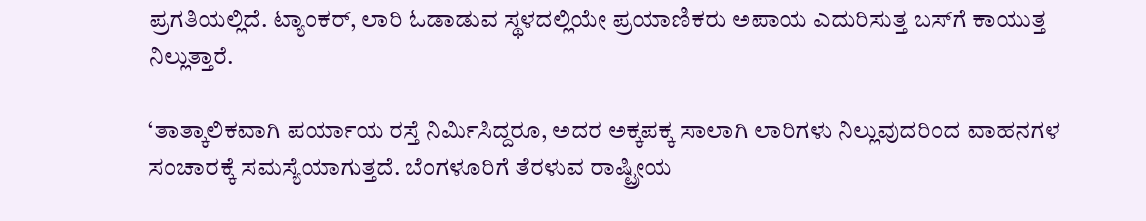ಪ್ರಗತಿಯಲ್ಲಿದೆ. ಟ್ಯಾಂಕರ್‌, ಲಾರಿ ಓಡಾಡುವ ಸ್ಥಳದಲ್ಲಿಯೇ ಪ್ರಯಾಣಿಕರು ಅಪಾಯ ಎದುರಿಸುತ್ತ ಬಸ್‌ಗೆ ಕಾಯುತ್ತ ನಿಲ್ಲುತ್ತಾರೆ.

‘ತಾತ್ಕಾಲಿಕವಾಗಿ ಪರ್ಯಾಯ ರಸ್ತೆ ನಿರ್ಮಿಸಿದ್ದರೂ, ಅದರ ಅಕ್ಕಪಕ್ಕ ಸಾಲಾಗಿ ಲಾರಿಗಳು ನಿಲ್ಲುವುದರಿಂದ ವಾಹನಗಳ ಸಂಚಾರಕ್ಕೆ ಸಮಸ್ಯೆಯಾಗುತ್ತದೆ. ಬೆಂಗಳೂರಿಗೆ ತೆರಳುವ ರಾಷ್ಟ್ರೀಯ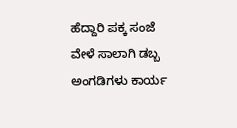ಹೆದ್ದಾರಿ ಪಕ್ಕ ಸಂಜೆ ವೇಳೆ ಸಾಲಾಗಿ ಡಬ್ಬ ಅಂಗಡಿಗಳು ಕಾರ್ಯ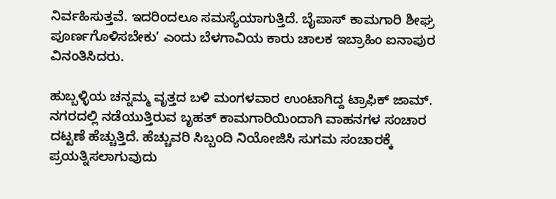ನಿರ್ವಹಿಸುತ್ತವೆ. ಇದರಿಂದಲೂ ಸಮಸ್ಯೆಯಾಗುತ್ತಿದೆ. ಬೈಪಾಸ್‌ ಕಾಮಗಾರಿ ಶೀಘ್ರ ಪೂರ್ಣಗೊಳಿಸಬೇಕು’ ಎಂದು ಬೆಳಗಾವಿಯ ಕಾರು ಚಾಲಕ ಇಬ್ರಾಹಿಂ ಐನಾಪುರ ವಿನಂತಿಸಿದರು.

ಹುಬ್ಬಳ್ಳಿಯ ಚನ್ನಮ್ಮ ವೃತ್ತದ ಬಳಿ ಮಂಗಳವಾರ ಉಂಟಾಗಿದ್ದ ಟ್ರಾಫಿಕ್‌ ಜಾಮ್‌.
ನಗರದಲ್ಲಿ ನಡೆಯುತ್ತಿರುವ ಬೃಹತ್‌ ಕಾಮಗಾರಿಯಿಂದಾಗಿ ವಾಹನಗಳ ಸಂಚಾರ ದಟ್ಟಣೆ ಹೆಚ್ಚುತ್ತಿದೆ. ಹೆಚ್ಚುವರಿ ಸಿಬ್ಬಂದಿ ನಿಯೋಜಿಸಿ ಸುಗಮ ಸಂಚಾರಕ್ಕೆ ಪ್ರಯತ್ನಿಸಲಾಗುವುದು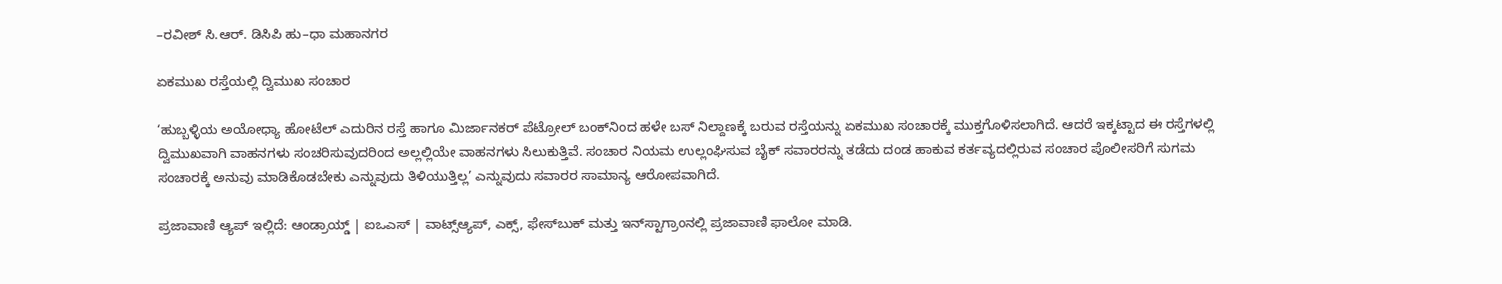–ರವೀಶ್‌ ಸಿ.ಆರ್‌. ಡಿಸಿಪಿ ಹು–ಧಾ ಮಹಾನಗರ

ಏಕಮುಖ ರಸ್ತೆಯಲ್ಲಿ ದ್ವಿಮುಖ ಸಂಚಾರ

‘ಹುಬ್ಬಳ್ಳಿಯ ಅಯೋಧ್ಯಾ ಹೋಟೆಲ್‌ ಎದುರಿನ ರಸ್ತೆ ಹಾಗೂ ಮಿರ್ಜಾನಕರ್‌ ಪೆಟ್ರೋಲ್‌ ಬಂಕ್‌ನಿಂದ ಹಳೇ ಬಸ್‌ ನಿಲ್ದಾಣಕ್ಕೆ ಬರುವ ರಸ್ತೆಯನ್ನು ಏಕಮುಖ ಸಂಚಾರಕ್ಕೆ ಮುಕ್ತಗೊಳಿಸಲಾಗಿದೆ. ಆದರೆ ಇಕ್ಕಟ್ಟಾದ ಈ ರಸ್ತೆಗಳಲ್ಲಿ ದ್ವಿಮುಖವಾಗಿ ವಾಹನಗಳು ಸಂಚರಿಸುವುದರಿಂದ ಅಲ್ಲಲ್ಲಿಯೇ ವಾಹನಗಳು ಸಿಲುಕುತ್ತಿವೆ. ಸಂಚಾರ ನಿಯಮ ಉಲ್ಲಂಘಿಸುವ ಬೈಕ್‌ ಸವಾರರನ್ನು ತಡೆದು ದಂಡ ಹಾಕುವ ಕರ್ತವ್ಯದಲ್ಲಿರುವ ಸಂಚಾರ ಪೊಲೀಸರಿಗೆ ಸುಗಮ ಸಂಚಾರಕ್ಕೆ ಅನುವು ಮಾಡಿಕೊಡಬೇಕು ಎನ್ನುವುದು ತಿಳಿಯುತ್ತಿಲ್ಲ’ ಎನ್ನುವುದು ಸವಾರರ ಸಾಮಾನ್ಯ ಆರೋಪವಾಗಿದೆ.

ಪ್ರಜಾವಾಣಿ ಆ್ಯಪ್ ಇಲ್ಲಿದೆ: ಆಂಡ್ರಾಯ್ಡ್ | ಐಒಎಸ್ | ವಾಟ್ಸ್ಆ್ಯಪ್, ಎಕ್ಸ್, ಫೇಸ್‌ಬುಕ್ ಮತ್ತು ಇನ್‌ಸ್ಟಾಗ್ರಾಂನಲ್ಲಿ ಪ್ರಜಾವಾಣಿ ಫಾಲೋ ಮಾಡಿ.